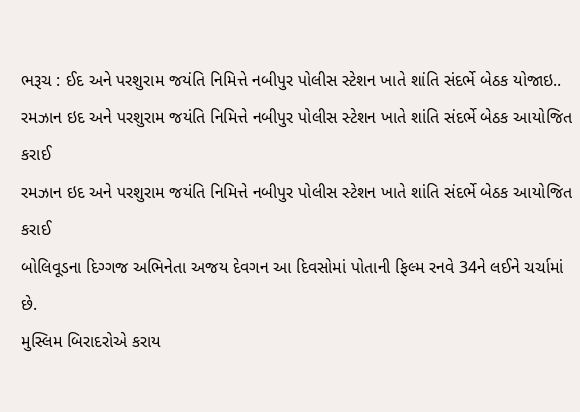ભરૂચ : ઈદ અને પરશુરામ જયંતિ નિમિત્તે નબીપુર પોલીસ સ્ટેશન ખાતે શાંતિ સંદર્ભે બેઠક યોજાઇ..
રમઝાન ઇદ અને પરશુરામ જયંતિ નિમિત્તે નબીપુર પોલીસ સ્ટેશન ખાતે શાંતિ સંદર્ભે બેઠક આયોજિત કરાઈ
રમઝાન ઇદ અને પરશુરામ જયંતિ નિમિત્તે નબીપુર પોલીસ સ્ટેશન ખાતે શાંતિ સંદર્ભે બેઠક આયોજિત કરાઈ
બોલિવૂડના દિગ્ગજ અભિનેતા અજય દેવગન આ દિવસોમાં પોતાની ફિલ્મ રનવે 34ને લઈને ચર્ચામાં છે.
મુસ્લિમ બિરાદરોએ કરાય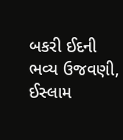બકરી ઈદની ભવ્ય ઉજવણી, ઈસ્લામ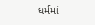ધર્મમાં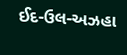ઈદ-ઉલ-અઝહા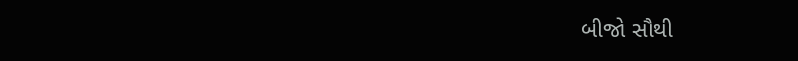બીજો સૌથી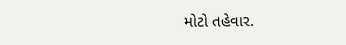મોટો તહેવાર.